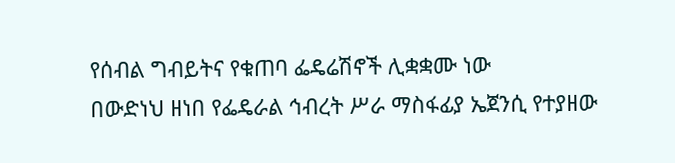የሰብል ግብይትና የቁጠባ ፌዴሬሽኖች ሊቋቋሙ ነው
በውድነህ ዘነበ የፌዴራል ኅብረት ሥራ ማስፋፊያ ኤጀንሲ የተያዘው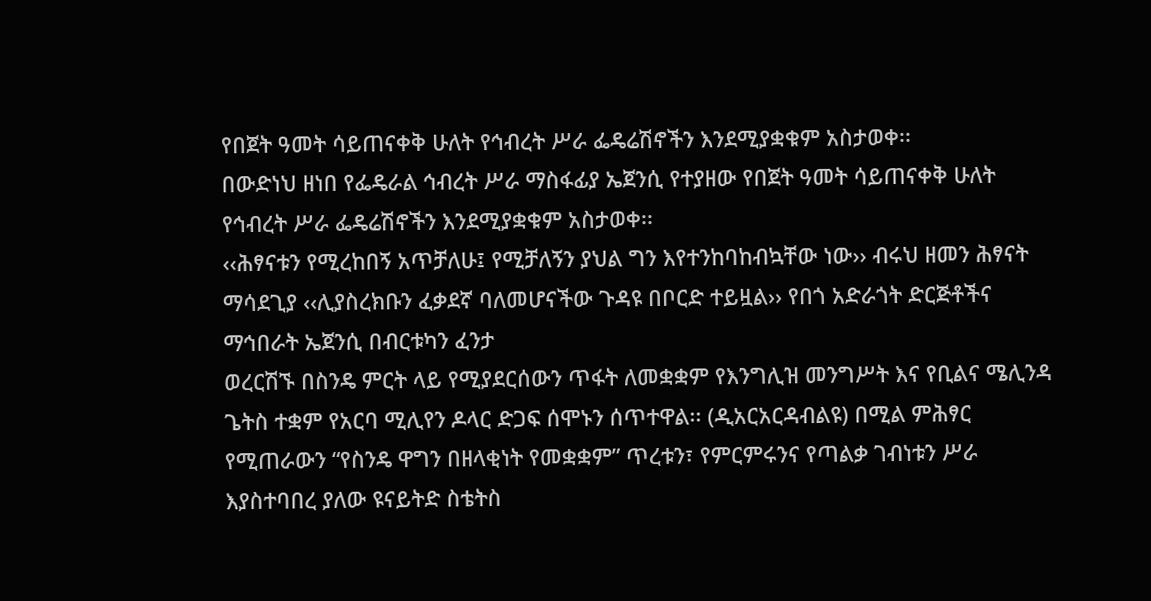የበጀት ዓመት ሳይጠናቀቅ ሁለት የኅብረት ሥራ ፌዴሬሽኖችን እንደሚያቋቁም አስታወቀ፡፡
በውድነህ ዘነበ የፌዴራል ኅብረት ሥራ ማስፋፊያ ኤጀንሲ የተያዘው የበጀት ዓመት ሳይጠናቀቅ ሁለት የኅብረት ሥራ ፌዴሬሽኖችን እንደሚያቋቁም አስታወቀ፡፡
‹‹ሕፃናቱን የሚረከበኝ አጥቻለሁ፤ የሚቻለኝን ያህል ግን እየተንከባከብኳቸው ነው›› ብሩህ ዘመን ሕፃናት ማሳደጊያ ‹‹ሊያስረክቡን ፈቃደኛ ባለመሆናችው ጉዳዩ በቦርድ ተይዟል›› የበጎ አድራጎት ድርጅቶችና ማኅበራት ኤጀንሲ በብርቱካን ፈንታ
ወረርሽኙ በስንዴ ምርት ላይ የሚያደርሰውን ጥፋት ለመቋቋም የእንግሊዝ መንግሥት እና የቢልና ሜሊንዳ ጌትስ ተቋም የአርባ ሚሊየን ዶላር ድጋፍ ሰሞኑን ሰጥተዋል፡፡ (ዲአርአርዳብልዩ) በሚል ምሕፃር የሚጠራውን “የስንዴ ዋግን በዘላቂነት የመቋቋም” ጥረቱን፣ የምርምሩንና የጣልቃ ገብነቱን ሥራ እያስተባበረ ያለው ዩናይትድ ስቴትስ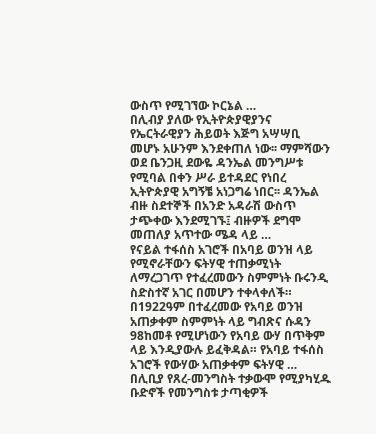ውስጥ የሚገኘው ኮርኔል …
በሊብያ ያለው የኢትዮጵያዊያንና የኤርትራዊያን ሕይወት እጅግ አሣሣቢ መሆኑ አሁንም እንደቀጠለ ነው፡፡ ማምሻውን ወደ ቤንጋዚ ደውዬ ዳንኤል መንግሥቱ የሚባል በቀን ሥራ ይተዳደር የነበረ ኢትዮጵያዊ አግኝቼ አነጋግሬ ነበር፡፡ ዳንኤል ብዙ ስደተኞች በአንድ አዳራሽ ውስጥ ታጭቀው እንደሚገኙ፤ ብዙዎች ደግሞ መጠለያ አጥተው ሜዳ ላይ …
የናይል ተፋሰስ አገሮች በአባይ ወንዝ ላይ የሚኖራቸውን ፍትሃዊ ተጠቃሚነት ለማረጋገጥ የተፈረመውን ስምምነት ቡሩንዲ ስድስተኛ አገር በመሆን ተቀላቀለች። በ1922ዓም በተፈረመው የአባይ ወንዝ አጠቃቀም ስምምነት ላይ ግብጽና ሱዳን 98ከመቶ የሚሆነውን የአባይ ውሃ በጥቅም ላይ እንዲያውሉ ይፈቅዳል። የአባይ ተፋሰስ አገሮች የውሃው አጠቃቀም ፍትሃዊ …
በሊቢያ የጸረ-መንግስት ተቃውሞ የሚያካሂዱ ቡድኖች የመንግስቱ ታጣቂዎች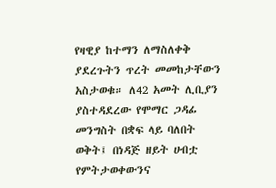የዛዊያ ከተማን ለማስለቀቅ ያደረጉትን ጥረት መመከታቸውን አስታወቁ። ለ42 አመት ሊቢያን ያስተዳደረው የሞማር ጋዳፊ መንግስት በቋፍ ላይ ባለበት ወቅት፤ በነዳጅ ዘይት ሀብቷ የምትታወቀውንና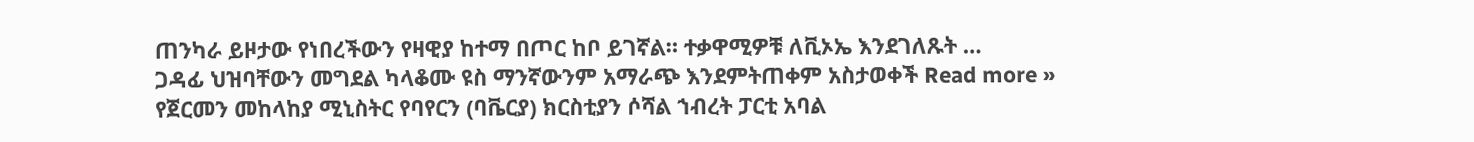ጠንካራ ይዞታው የነበረችውን የዛዊያ ከተማ በጦር ከቦ ይገኛል። ተቃዋሚዎቹ ለቪኦኤ እንደገለጹት …
ጋዳፊ ህዝባቸውን መግደል ካላቆሙ ዩስ ማንኛውንም አማራጭ እንደምትጠቀም አስታወቀች Read more »
የጀርመን መከላከያ ሚኒስትር የባየርን (ባቬርያ) ክርስቲያን ሶሻል ኀብረት ፓርቲ አባል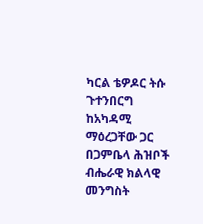ካርል ቴዎዶር ትሱ ጉተንበርግ ከአካዳሚ ማዕረጋቸው ጋር
በጋምቤላ ሕዝቦች ብሔራዊ ክልላዊ መንግስት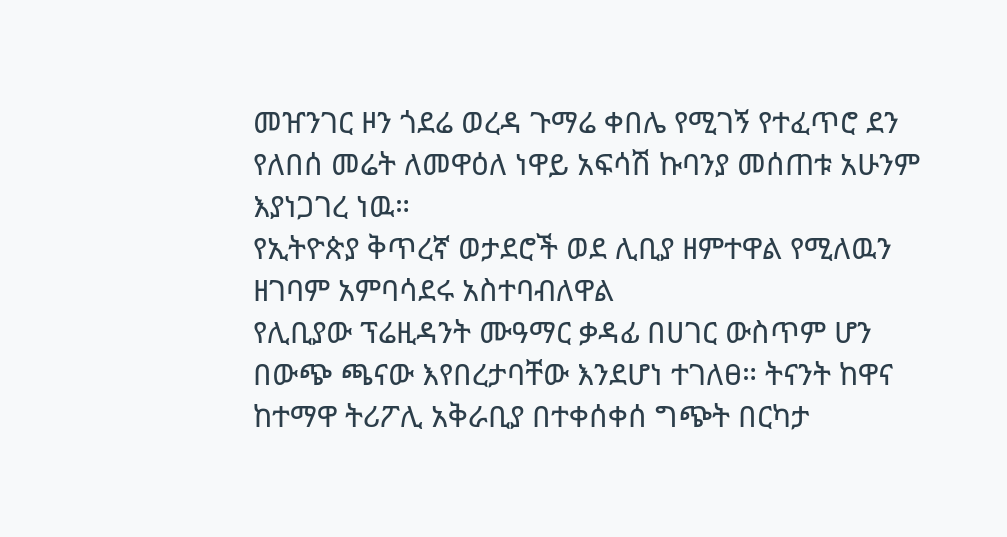መዠንገር ዞን ጎደሬ ወረዳ ጉማሬ ቀበሌ የሚገኝ የተፈጥሮ ደን የለበሰ መሬት ለመዋዕለ ነዋይ አፍሳሽ ኩባንያ መሰጠቱ አሁንም እያነጋገረ ነዉ።
የኢትዮጵያ ቅጥረኛ ወታደሮች ወደ ሊቢያ ዘምተዋል የሚለዉን ዘገባም አምባሳደሩ አስተባብለዋል
የሊቢያው ፕሬዚዳንት ሙዓማር ቃዳፊ በሀገር ውስጥም ሆን በውጭ ጫናው እየበረታባቸው እንደሆነ ተገለፀ። ትናንት ከዋና ከተማዋ ትሪፖሊ አቅራቢያ በተቀሰቀሰ ግጭት በርካታ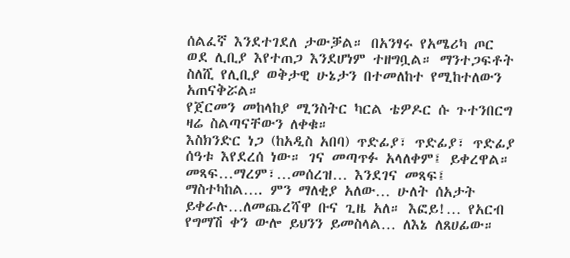ሰልፈኛ እንደተገደለ ታውቓል። በአንፃሩ የአሜሪካ ጦር ወደ ሊቢያ እየተጠጋ እንደሆነም ተዘግቧል። ማንተጋፍቶት ስለሺ የሊቢያ ወቅታዊ ሁኔታን በተመለከተ የሚከተለውን አጠናቅሯል።
የጀርመን መከላከያ ሚንስትር ካርል ቴዎዶር ሱ ጉተንበርግ ዛሬ ስልጣናቸውን ለቀቁ።
እስክንድር ነጋ (ከአዲስ አበባ) ጥድፊያ፣ ጥድፊያ፣ ጥድፊያ ሰዓቱ እየደረሰ ነው። ገና መጣጥፉ አላለቀም፤ ይቀረዋል። መጻፍ…ማረም፣…መሰረዝ… እንደገና መጻፍ፤ ማስተካከል…. ምን ማለቂያ አለው… ሁለት ሰአታት ይቀራሉ…ለመጨረሻዋ ቡና ጊዜ አለ። እፎይ!… የአርብ የግማሽ ቀን ውሎ ይህንን ይመስላል… ለእኔ ለጸሀፊው።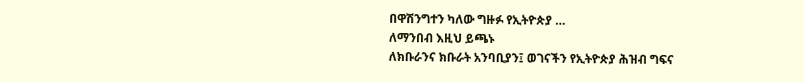በዋሽንግተን ካለው ግዙፉ የኢትዮጵያ …
ለማንበብ እዚህ ይጫኑ
ለክቡራንና ክቡራት አንባቢያን፤ ወገናችን የኢትዮጵያ ሕዝብ ግፍና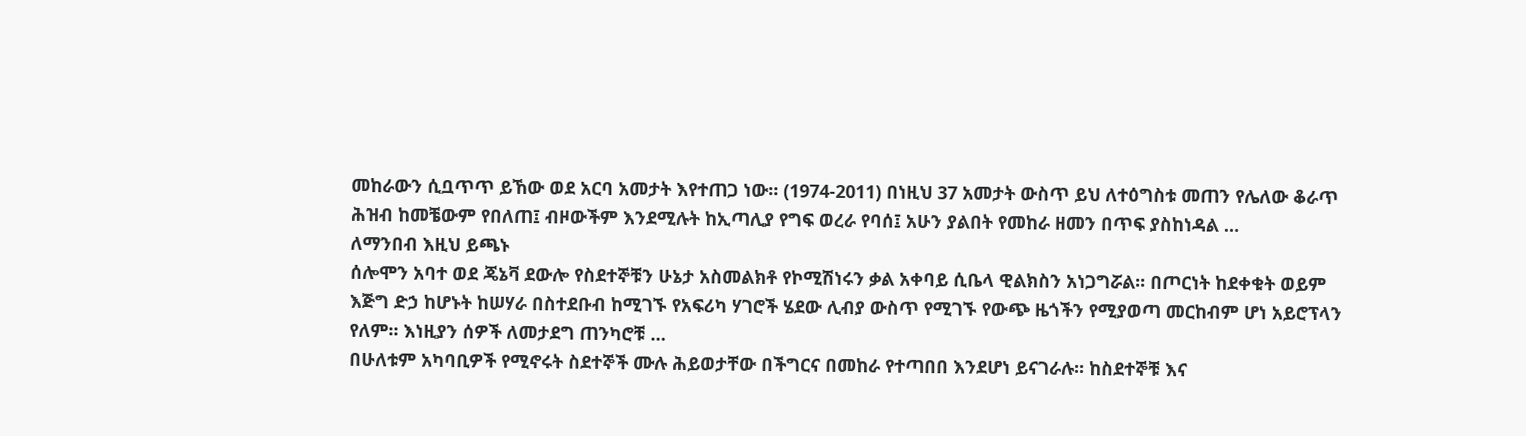መከራውን ሲቧጥጥ ይኸው ወደ አርባ አመታት እየተጠጋ ነው። (1974-2011) በነዚህ 37 አመታት ውስጥ ይህ ለተዕግስቱ መጠን የሌለው ቆራጥ ሕዝብ ከመቼውም የበለጠ፤ ብዞውችም እንደሚሉት ከኢጣሊያ የግፍ ወረራ የባሰ፤ አሁን ያልበት የመከራ ዘመን በጥፍ ያስከነዳል …
ለማንበብ እዚህ ይጫኑ
ሰሎሞን አባተ ወደ ጄኔቫ ደውሎ የስደተኞቹን ሁኔታ አስመልክቶ የኮሚሽነሩን ቃል አቀባይ ሲቤላ ዊልክስን አነጋግሯል፡፡ በጦርነት ከደቀቁት ወይም እጅግ ድኃ ከሆኑት ከሠሃራ በስተደቡብ ከሚገኙ የአፍሪካ ሃገሮች ሄደው ሊብያ ውስጥ የሚገኙ የውጭ ዜጎችን የሚያወጣ መርከብም ሆነ አይሮፕላን የለም፡፡ እነዚያን ሰዎች ለመታደግ ጠንካሮቹ …
በሁለቱም አካባቢዎች የሚኖሩት ስደተኞች ሙሉ ሕይወታቸው በችግርና በመከራ የተጣበበ እንደሆነ ይናገራሉ፡፡ ከስደተኞቹ እና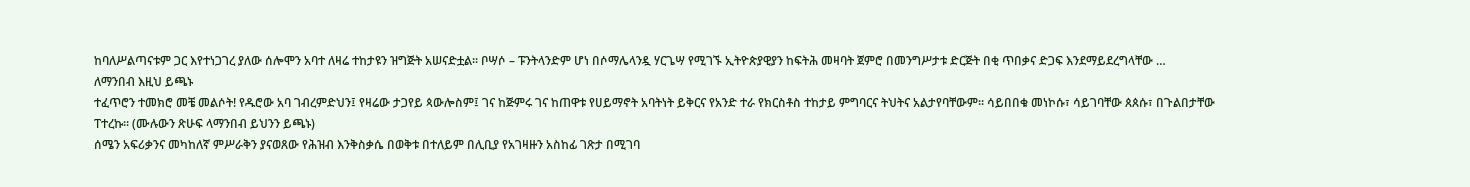ከባለሥልጣናቱም ጋር እየተነጋገረ ያለው ሰሎሞን አባተ ለዛሬ ተከታዩን ዝግጅት አሠናድቷል፡፡ ቦሣሶ – ፑንትላንድም ሆነ በሶማሌላንዷ ሃርጌሣ የሚገኙ ኢትዮጵያዊያን ከፍትሕ መዛባት ጀምሮ በመንግሥታቱ ድርጅት በቂ ጥበቃና ድጋፍ እንደማይደረግላቸው …
ለማንበብ እዚህ ይጫኑ
ተፈጥሮን ተመክሮ መቼ መልሶት! የዱሮው አባ ገብረምድህን፤ የዛሬው ታጋየይ ጳውሎስም፤ ገና ከጅምሩ ገና ከጠዋቱ የሀይማኖት አባትነት ይቅርና የአንድ ተራ የክርስቶስ ተከታይ ምግባርና ትህትና አልታየባቸውም። ሳይበበቁ መነኮሱ፣ ሳይገባቸው ጰጰሱ፣ በጉልበታቸው ፐተረኩ። (ሙሉውን ጽሁፍ ላማንበብ ይህንን ይጫኑ)
ሰሜን አፍሪቃንና መካከለኛ ምሥራቅን ያናወጸው የሕዝብ እንቅስቃሴ በወቅቱ በተለይም በሊቢያ የአገዛዙን አስከፊ ገጽታ በሚገባ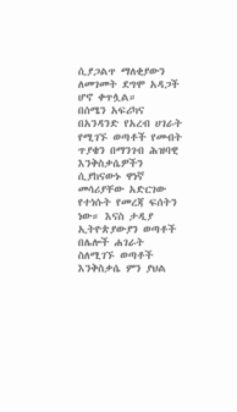ሲያጋልጥ ማለቂያውን ለመገመት ደግሞ አዳጋች ሆኖ ቀጥሏል።
በሰሜን አፍሪካና በአንዳንድ የአረብ ሀገራት የሚገኙ ወጣቶች የመብት ጥያቄን በማንገብ ሕዝባዊ እንቅስቃሴዎችን ሲያከናውኑ ዋነኛ መሳሪያቸው አድርገው የተነሱት የመረጃ ፍሰትን ነው። እናስ ታዲያ ኢትዮጵያውያን ወጣቶች በሌሎች ሐገራት ስለሚገኙ ወጣቶች እንቅስቃሴ ምን ያህል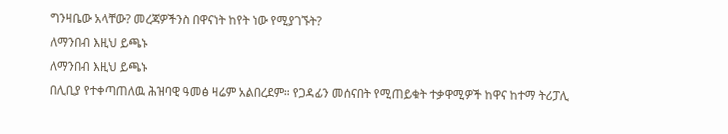ግንዛቤው አላቸው? መረጃዎችንስ በዋናነት ከየት ነው የሚያገኙት?
ለማንበብ እዚህ ይጫኑ
ለማንበብ እዚህ ይጫኑ
በሊቢያ የተቀጣጠለዉ ሕዝባዊ ዓመፅ ዛሬም አልበረደም። የጋዳፊን መሰናበት የሚጠይቁት ተቃዋሚዎች ከዋና ከተማ ትሪፓሊ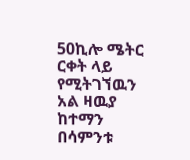50ኪሎ ሜትር ርቀት ላይ የሚትገኘዉን አል ዛዉያ ከተማን በሳምንቱ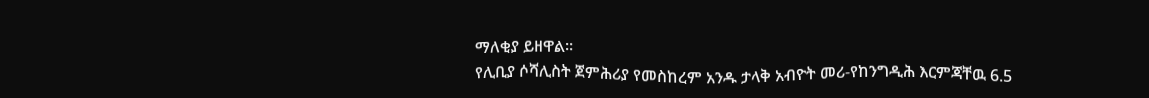ማለቂያ ይዘዋል።
የሊቢያ ሶሻሊስት ጀምሕሪያ የመስከረም አንዱ ታላቅ አብዮት መሪ-የከንግዲሕ እርምጃቸዉ 6.5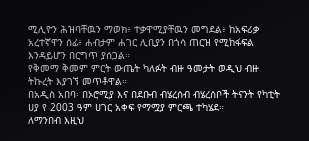ሚሊዮን ሕዝባቸዉን ማወክ፥ ተቃዋሚያቸዉን መግደል፥ ከአፍሪቃ አረተኛዋን ሰፊ፥ ሐብታም ሐገር ሊቢያን በጎሳ ጠርዝ የሚከፋፍል እንዳይሆን በርግጥ ያሰጋል።
የቅመማ ቅመም ምርት ውጤት ካለፉት ብዙ ዓመታት ወዲህ ብዙ ትኩረት እያገኘ መጥቶዋል።
በአዲስ አበባ፡ በኦሮሚያ እና በደቡብ ብሄረሰብ ብሄረሰቦች ትናንት የካቲት ሀያ የ 2003 ዓም ሀገር አቀፍ የማሟያ ምርጫ ተካሄደ።
ለማንበብ እዚህ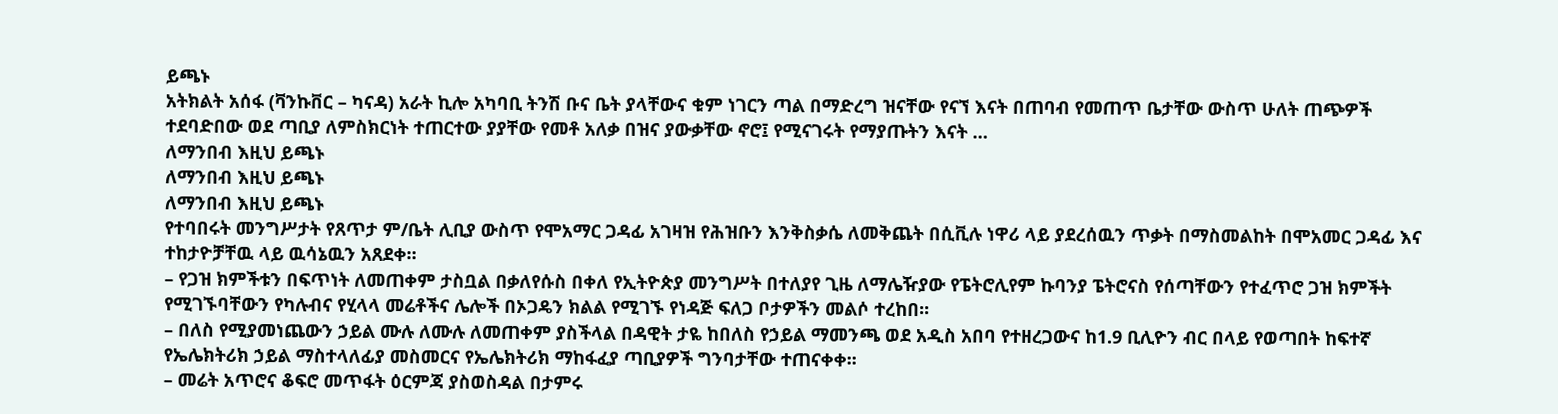ይጫኑ
አትክልት አሰፋ (ቫንኩቨር – ካናዳ) አራት ኪሎ አካባቢ ትንሽ ቡና ቤት ያላቸውና ቁም ነገርን ጣል በማድረግ ዝናቸው የናኘ እናት በጠባብ የመጠጥ ቤታቸው ውስጥ ሁለት ጠጭዎች ተደባድበው ወደ ጣቢያ ለምስክርነት ተጠርተው ያያቸው የመቶ አለቃ በዝና ያውቃቸው ኖሮ፤ የሚናገሩት የማያጡትን እናት …
ለማንበብ እዚህ ይጫኑ
ለማንበብ እዚህ ይጫኑ
ለማንበብ እዚህ ይጫኑ
የተባበሩት መንግሥታት የጸጥታ ም/ቤት ሊቢያ ውስጥ የሞአማር ጋዳፊ አገዛዝ የሕዝቡን እንቅስቃሴ ለመቅጨት በሲቪሉ ነዋሪ ላይ ያደረሰዉን ጥቃት በማስመልከት በሞአመር ጋዳፊ እና ተከታዮቻቸዉ ላይ ዉሳኔዉን አጸደቀ።
– የጋዝ ክምችቱን በፍጥነት ለመጠቀም ታስቧል በቃለየሱስ በቀለ የኢትዮጵያ መንግሥት በተለያየ ጊዜ ለማሌዥያው የፔትሮሊየም ኩባንያ ፔትሮናስ የሰጣቸውን የተፈጥሮ ጋዝ ክምችት የሚገኙባቸውን የካሉብና የሂላላ መሬቶችና ሌሎች በኦጋዴን ክልል የሚገኙ የነዳጅ ፍለጋ ቦታዎችን መልሶ ተረከበ፡፡
– በለስ የሚያመነጨውን ኃይል ሙሉ ለሙሉ ለመጠቀም ያስችላል በዳዊት ታዬ ከበለስ የኃይል ማመንጫ ወደ አዲስ አበባ የተዘረጋውና ከ1.9 ቢሊዮን ብር በላይ የወጣበት ከፍተኛ የኤሌክትሪክ ኃይል ማስተላለፊያ መስመርና የኤሌክትሪክ ማከፋፈያ ጣቢያዎች ግንባታቸው ተጠናቀቀ፡፡
– መሬት አጥሮና ቆፍሮ መጥፋት ዕርምጃ ያስወስዳል በታምሩ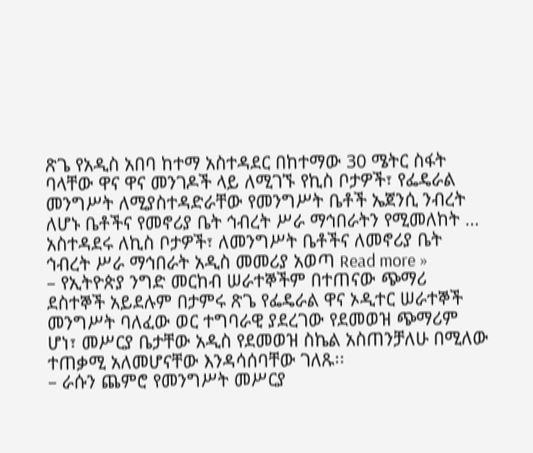ጽጌ የአዲስ አበባ ከተማ አስተዳደር በከተማው 30 ሜትር ስፋት ባላቸው ዋና ዋና መንገዶች ላይ ለሚገኙ የኪስ ቦታዎች፣ የፌዴራል መንግሥት ለሚያስተዳድራቸው የመንግሥት ቤቶች ኤጀንሲ ንብረት ለሆኑ ቤቶችና የመኖሪያ ቤት ኅብረት ሥራ ማኅበራትን የሚመለከት …
አስተዳደሩ ለኪስ ቦታዎች፣ ለመንግሥት ቤቶችና ለመኖሪያ ቤት ኅብረት ሥራ ማኅበራት አዲስ መመሪያ አወጣ Read more »
– የኢትዮጵያ ንግድ መርከብ ሠራተኞችም በተጠናው ጭማሪ ደስተኞች አይደሉም በታምሩ ጽጌ የፌዴራል ዋና ኦዲተር ሠራተኞች መንግሥት ባለፈው ወር ተግባራዊ ያደረገው የደመወዝ ጭማሪም ሆነ፣ መሥርያ ቤታቸው አዲስ የደመወዝ ስኬል አስጠንቻለሁ በሚለው ተጠቃሚ አለመሆናቸው እንዳሳሰባቸው ገለጹ፡፡
– ራሱን ጨምሮ የመንግሥት መሥርያ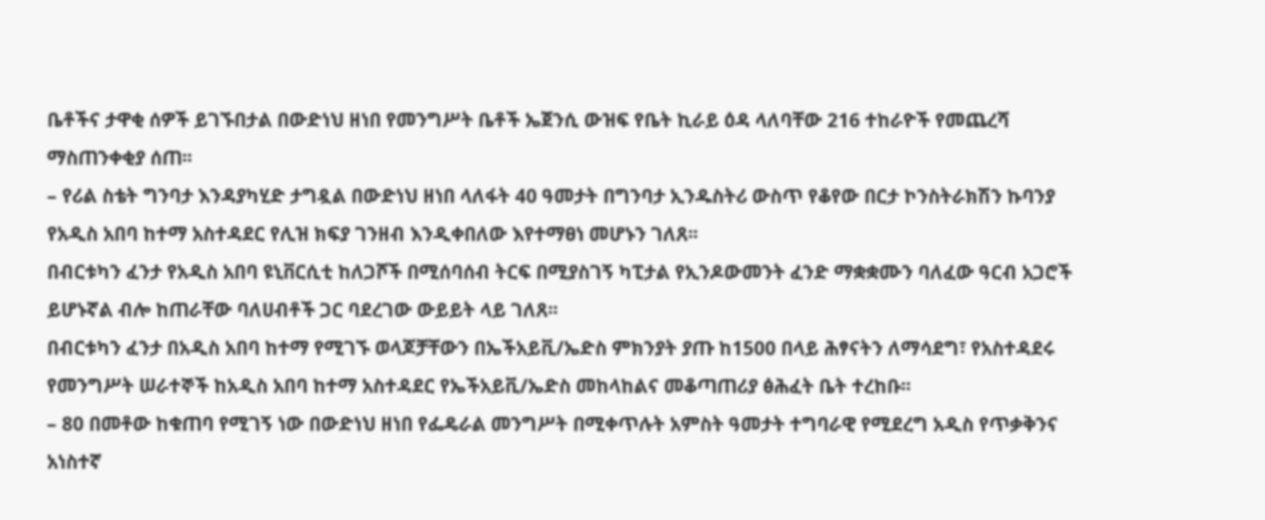ቤቶችና ታዋቂ ሰዎች ይገኙበታል በውድነህ ዘነበ የመንግሥት ቤቶች ኤጀንሲ ውዝፍ የቤት ኪራይ ዕዳ ላለባቸው 216 ተከራዮች የመጨረሻ ማስጠንቀቂያ ሰጠ፡፡
– የሪል ስቴት ግንባታ እንዳያካሂድ ታግዷል በውድነህ ዘነበ ላለፋት 40 ዓመታት በግንባታ ኢንዱስትሪ ውስጥ የቆየው በርታ ኮንስትራክሽን ኩባንያ የአዲስ አበባ ከተማ አስተዳደር የሊዝ ክፍያ ገንዘብ እንዲቀበለው እየተማፀነ መሆኑን ገለጸ፡፡
በብርቱካን ፈንታ የአዲስ አበባ ዩኒቨርሲቲ ከለጋሾች በሚሰባሰብ ትርፍ በሚያስገኝ ካፒታል የኢንዶውመንት ፈንድ ማቋቋሙን ባለፈው ዓርብ አጋሮች ይሆኑኛል ብሎ ከጠራቸው ባለሀብቶች ጋር ባደረገው ውይይት ላይ ገለጸ፡፡
በብርቱካን ፈንታ በአዲስ አበባ ከተማ የሚገኙ ወላጆቻቸውን በኤችአይቪ/ኤድስ ምክንያት ያጡ ከ1500 በላይ ሕፃናትን ለማሳደግ፣ የአስተዳደሩ የመንግሥት ሠራተኞች ከአዲስ አበባ ከተማ አስተዳደር የኤችአይቪ/ኤድስ መከላከልና መቆጣጠሪያ ፅሕፈት ቤት ተረከቡ፡፡
– 80 በመቶው ከቁጠባ የሚገኝ ነው በውድነህ ዘነበ የፌዴራል መንግሥት በሚቀጥሉት አምስት ዓመታት ተግባራዊ የሚደረግ አዲስ የጥቃቅንና አነስተኛ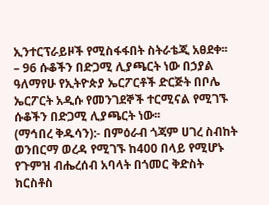ኢንተርፕራይዞች የሚስፋፋበት ስትራቴጂ አፀደቀ፡፡
– 96 ሱቆችን በድጋሚ ሊያጫርት ነው በኃያል ዓለማየሁ የኢትዮጵያ ኤርፖርቶች ድርጅት በቦሌ ኤርፖርት አዲሱ የመንገደኞች ተርሚናል የሚገኙ ሱቆችን በድጋሚ ሊያጫርት ነው፡፡
(ማኅበረ ቅዱሳን):- በምዕራብ ጎጃም ሀገረ ስብከት ወንበርማ ወረዳ የሚገኙ ከ400 በላይ የሚሆኑ የጉምዝ ብሔረሰብ አባላት በጎመር ቅድስት ክርስቶስ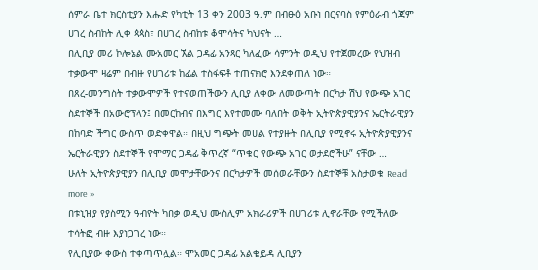ሰምራ ቤተ ክርስቲያን እሑድ የካቲት 13 ቀን 2003 ዓ.ም በብፁዕ አቡነ በርናባስ የምዕራብ ጎጃም ሀገረ ስብከት ሊቀ ጳጳስ፣ በሀገረ ስብከቱ ቆሞሳትና ካህናት …
በሊቢያ መሪ ኮሎኔል ሙአመር ኧል ጋዳፊ አንጻር ካለፈው ሳምንት ወዲህ የተጀመረው የህዝብ ተቃውሞ ዛሬም በብዙ የሀገሪቱ ከፊል ተስፋፍቶ ተጠናክሮ እንደቀጠለ ነው።
በጸረ-መንግስት ተቃውሞዎች የተናወጠችውን ሊቢያ ለቀው ለመውጣት በርካታ ሽህ የውጭ አገር ስደተኞች በአውሮፕላን፤ በመርከብና በእግር እየተመሙ ባለበት ወቅት ኢትዮጵያዊያንና ኤርትራዊያን በከባድ ችግር ውስጥ ወድቀዋል። በዚህ ግጭት መሀል የተያዙት በሊቢያ የሚኖሩ ኢትዮጵያዊያንና ኤርትራዊያን ስደተኞች የሞማር ጋዳፊ ቅጥረኛ “ጥቁር የውጭ አገር ወታደሮችሁ” ናቸው …
ሁለት ኢትዮጵያዊያን በሊቢያ መሞታቸውንና በርካታዎች መሰወራቸውን ስደተኞቹ አስታወቁ Read more »
በቱኒዝያ የያስሚን ዓብዮት ካበቃ ወዲህ ሙስሊም አክራሪዎች በሀገሪቱ ሊኖራቸው የሚችለው ተሳትፎ ብዙ እያነጋገረ ነው።
የሊቢያው ቀውስ ተቀጣጥሏል። ሞአመር ጋዳፊ አልቄይዳ ሊቢያን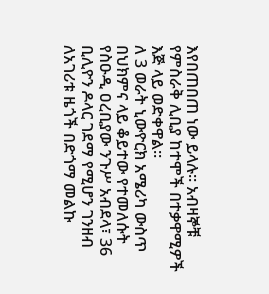እየበጠበጠ ነው ይላሉ። አብዛኞቹ የምስራቅ ሊቢያ ከተሞች በተቃዋሚዎች እጅ ላይ ወድቀዋል።
ለ 3 ወራት ኒውዮርክ አሜሪካ ውስጥ በህክምና ላይ ቆይተው የተመለሱት የስዑዲ ዐረቢያው ንጉሥ አብደላ፣ 36 ቢሊዮን ዶላር ገደማ የሚሆን ገንዘብ ለአገሪቱ ዜጎች በድጎማ መልኩ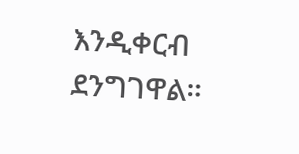እንዲቀርብ ደንግገዋል።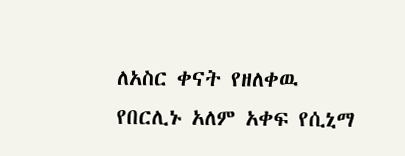ለአስር ቀናት የዘለቀዉ የበርሊኑ አለም አቀፍ የሲኒማ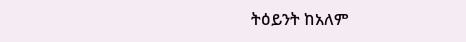ትዕይንት ከአለም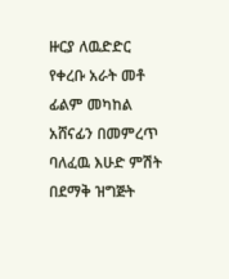ዙርያ ለዉድድር የቀረቡ አራት መቶ ፊልም መካከል አሸናፊን በመምረጥ ባለፈዉ እሁድ ምሽት በደማቅ ዝግጅት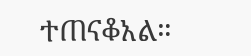ተጠናቆአል።